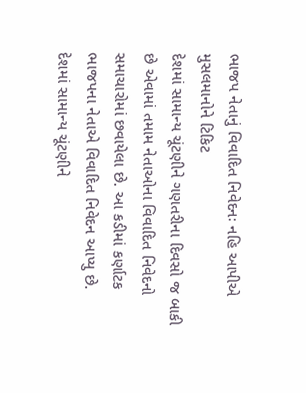ભાજપ નેતાનું વિવાદિત નિવેદનઃ નહિ આપીએ મુસલમાનોને ટિકિટ
દેશમાં સામાન્ય ચૂંટણીને ગણતરીના દિવસો જ બાકી છે એવામાં તમામ નેતાઓના વિવાદિત નિવેદનો સમાચારોમાં છવાયેલા છે. આ કડીમાં કર્ણાટક ભાજપના નેતાએ વિવાદિત નિવેદન આપ્યુ છે.
દેશમાં સામાન્ય ચૂંટણીને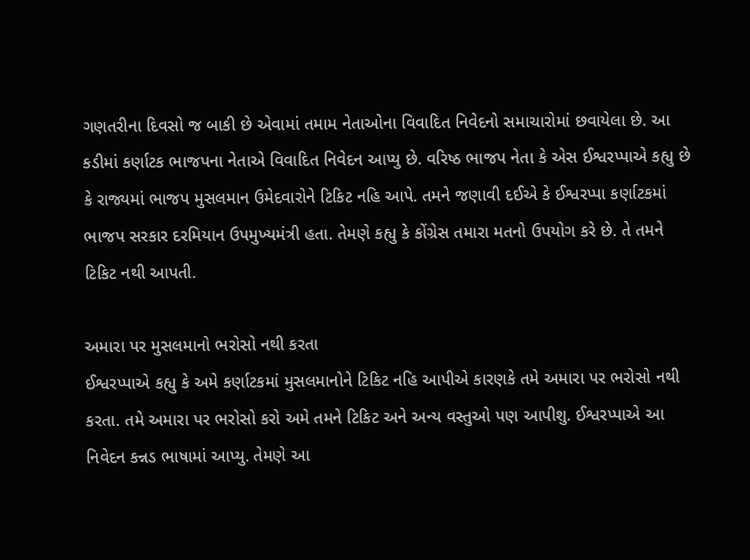ગણતરીના દિવસો જ બાકી છે એવામાં તમામ નેતાઓના વિવાદિત નિવેદનો સમાચારોમાં છવાયેલા છે. આ કડીમાં કર્ણાટક ભાજપના નેતાએ વિવાદિત નિવેદન આપ્યુ છે. વરિષ્ઠ ભાજપ નેતા કે એસ ઈશ્વરપ્પાએ કહ્યુ છે કે રાજ્યમાં ભાજપ મુસલમાન ઉમેદવારોને ટિકિટ નહિ આપે. તમને જણાવી દઈએ કે ઈશ્વરપ્પા કર્ણાટકમાં ભાજપ સરકાર દરમિયાન ઉપમુખ્યમંત્રી હતા. તેમણે કહ્યુ કે કોંગ્રેસ તમારા મતનો ઉપયોગ કરે છે. તે તમને ટિકિટ નથી આપતી.

અમારા પર મુસલમાનો ભરોસો નથી કરતા
ઈશ્વરપ્પાએ કહ્યુ કે અમે કર્ણાટકમાં મુસલમાનોને ટિકિટ નહિ આપીએ કારણકે તમે અમારા પર ભરોસો નથી કરતા. તમે અમારા પર ભરોસો કરો અમે તમને ટિકિટ અને અન્ય વસ્તુઓ પણ આપીશુ. ઈશ્વરપ્પાએ આ નિવેદન કન્નડ ભાષામાં આપ્યુ. તેમણે આ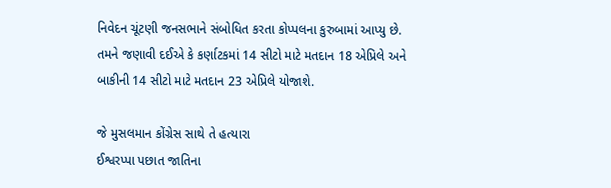નિવેદન ચૂંટણી જનસભાને સંબોધિત કરતા કોપ્પલના કુરુબામાં આપ્યુ છે. તમને જણાવી દઈએ કે કર્ણાટકમાં 14 સીટો માટે મતદાન 18 એપ્રિલે અને બાકીની 14 સીટો માટે મતદાન 23 એપ્રિલે યોજાશે.

જે મુસલમાન કોંગ્રેસ સાથે તે હત્યારા
ઈશ્વરપ્પા પછાત જાતિના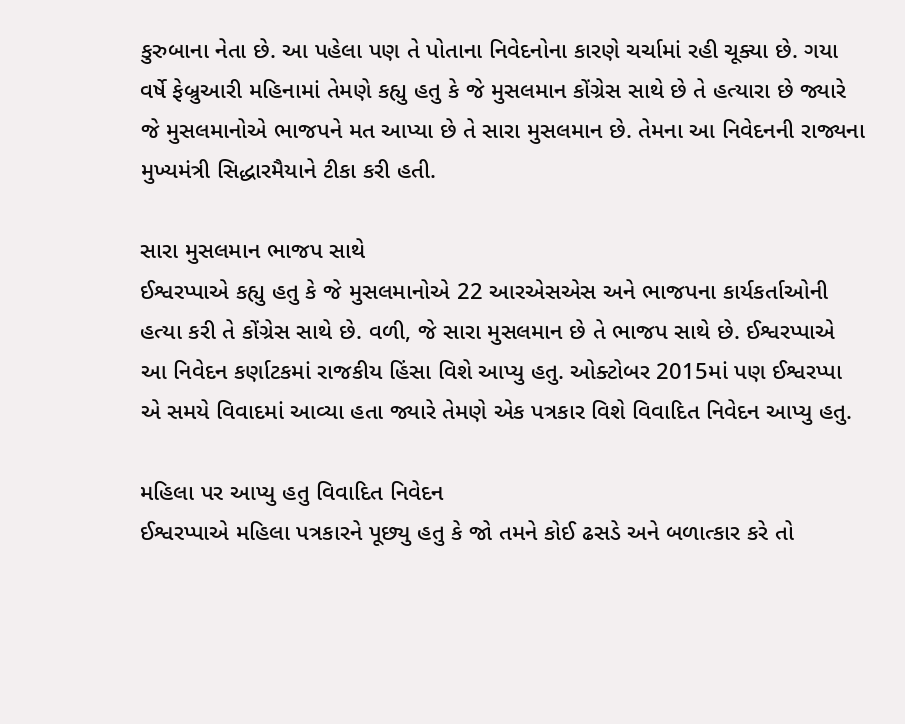કુરુબાના નેતા છે. આ પહેલા પણ તે પોતાના નિવેદનોના કારણે ચર્ચામાં રહી ચૂક્યા છે. ગયા વર્ષે ફેબ્રુઆરી મહિનામાં તેમણે કહ્યુ હતુ કે જે મુસલમાન કોંગ્રેસ સાથે છે તે હત્યારા છે જ્યારે જે મુસલમાનોએ ભાજપને મત આપ્યા છે તે સારા મુસલમાન છે. તેમના આ નિવેદનની રાજ્યના મુખ્યમંત્રી સિદ્ધારમૈયાને ટીકા કરી હતી.

સારા મુસલમાન ભાજપ સાથે
ઈશ્વરપ્પાએ કહ્યુ હતુ કે જે મુસલમાનોએ 22 આરએસએસ અને ભાજપના કાર્યકર્તાઓની હત્યા કરી તે કોંગ્રેસ સાથે છે. વળી, જે સારા મુસલમાન છે તે ભાજપ સાથે છે. ઈશ્વરપ્પાએ આ નિવેદન કર્ણાટકમાં રાજકીય હિંસા વિશે આપ્યુ હતુ. ઓક્ટોબર 2015માં પણ ઈશ્વરપ્પા એ સમયે વિવાદમાં આવ્યા હતા જ્યારે તેમણે એક પત્રકાર વિશે વિવાદિત નિવેદન આપ્યુ હતુ.

મહિલા પર આપ્યુ હતુ વિવાદિત નિવેદન
ઈશ્વરપ્પાએ મહિલા પત્રકારને પૂછ્યુ હતુ કે જો તમને કોઈ ઢસડે અને બળાત્કાર કરે તો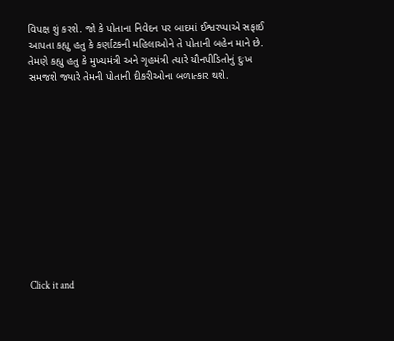વિપક્ષ શું કરશે. જો કે પોતાના નિવેદન પર બાદમાં ઈશ્વરપ્પાએ સફાઈ આપતા કહ્યુ હતુ કે કર્ણાટકની મહિલાઓને તે પોતાની બહેન માને છે. તેમણે કહ્યુ હતુ કે મુખ્યમંત્રી અને ગૃહમંત્રી ત્યારે યૌનપીડિતોનું દુઃખ સમજશે જ્યારે તેમની પોતાની દીકરીઓના બળાત્કાર થશે.












Click it and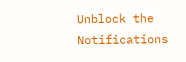Unblock the Notifications